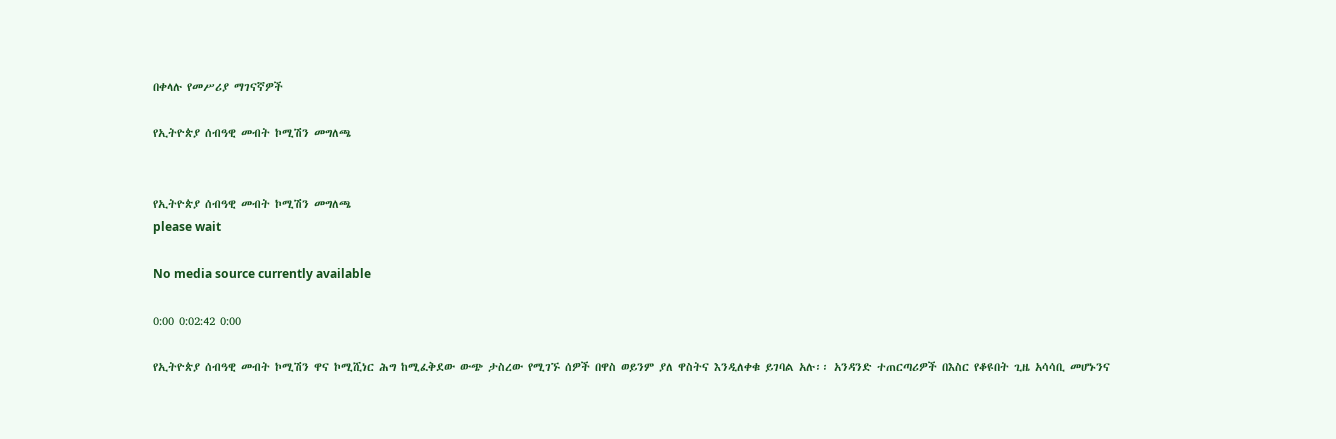በቀላሉ የመሥሪያ ማገናኛዎች

የኢትዮጵያ ሰብዓዊ መብት ኮሚሽን መግለጫ


የኢትዮጵያ ሰብዓዊ መብት ኮሚሽን መግለጫ
please wait

No media source currently available

0:00 0:02:42 0:00

የኢትዮጵያ ሰብዓዊ መብት ኮሚሽን ዋና ኮሚሺነር ሕግ ከሚፈቅደው ውጭ ታስረው የሚገኙ ሰዎች በዋስ ወይንም ያለ ዋስትና እንዲለቀቁ ይገባል አሉ፡፡ አንዳንድ ተጠርጣሪዎች በእስር የቆዩበት ጊዜ አሳሳቢ መሆኑንና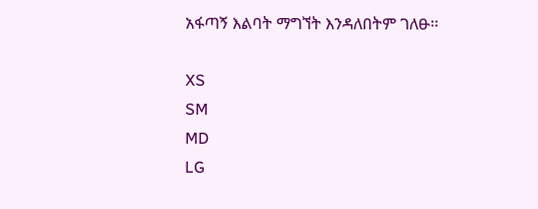አፋጣኝ እልባት ማግኘት እንዳለበትም ገለፁ፡፡

XS
SM
MD
LG